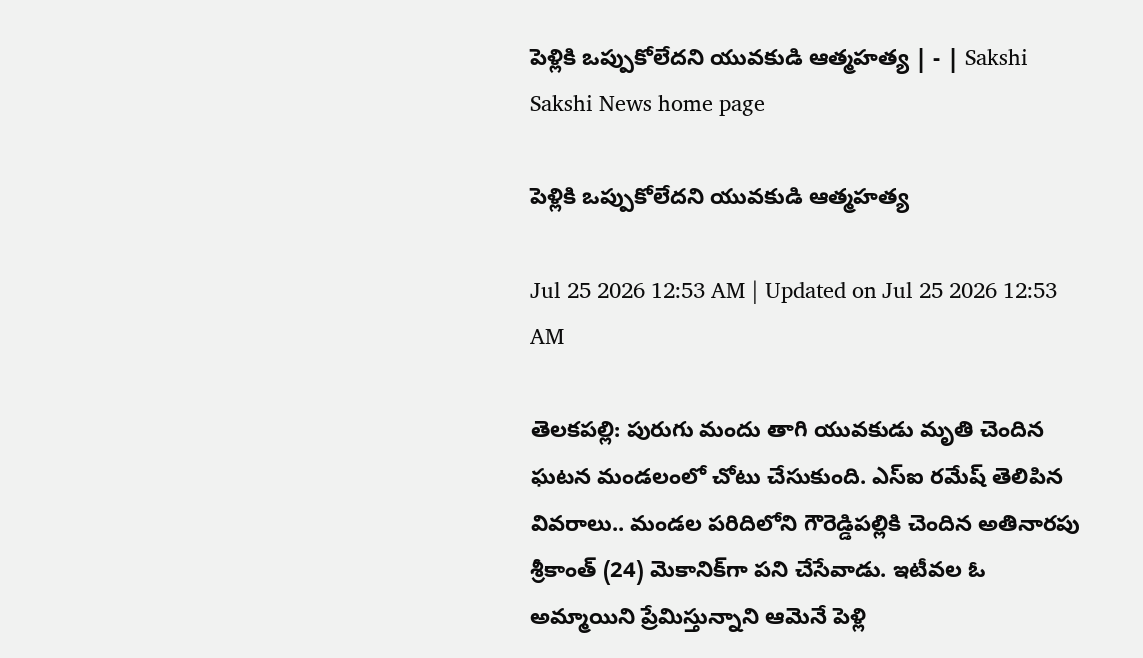పెళ్లికి ఒప్పుకోలేదని యువకుడి ఆత్మహత్య | - | Sakshi
Sakshi News home page

పెళ్లికి ఒప్పుకోలేదని యువకుడి ఆత్మహత్య

Jul 25 2026 12:53 AM | Updated on Jul 25 2026 12:53 AM

తెలకపల్లి: పురుగు మందు తాగి యువకుడు మృతి చెందిన ఘటన మండలంలో చోటు చేసుకుంది. ఎస్‌ఐ రమేష్‌ తెలిపిన వివరాలు.. మండల పరిదిలోని గౌరెడ్డిపల్లికి చెందిన అతినారపు శ్రీకాంత్‌ (24) మెకానిక్‌గా పని చేసేవాడు. ఇటీవల ఓ అమ్మాయిని ప్రేమిస్తున్నాని ఆమెనే పెళ్లి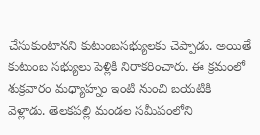చేసుకుంటానని కుటుంబసభ్యులకు చెప్పాడు. అయితే కుటుంబ సభ్యులు పెళ్లికి నిరాకరించారు. ఈ క్రమంలో శుక్రవారం మధ్యాహ్నం ఇంటి నుంచి బయటికి వెళ్లాడు. తెలకపల్లి మండల సమీపంలోని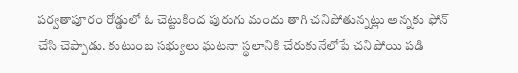పర్వతాపూరం రోడ్డులో ఓ చెట్టుకింద పురుగు మందు తాగి చనిపోతున్నట్లు అన్నకు ఫోన్‌ చేసి చెప్పాడు. కుటుంబ సభ్యులు ఘటనా స్థలానికి చేరుకునేలోపే చనిపోయి పడి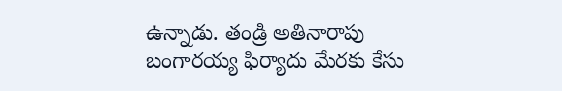ఉన్నాడు. తండ్రి అతినారాపు బంగారయ్య ఫిర్యాదు మేరకు కేసు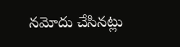నమోదు చేసినట్లు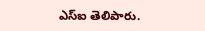ఎస్‌ఐ తెలిపారు.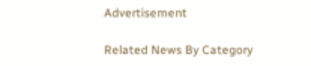Advertisement

Related News By Category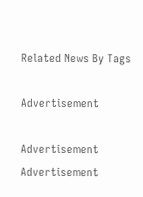Related News By Tags

Advertisement

Advertisement
Advertisement